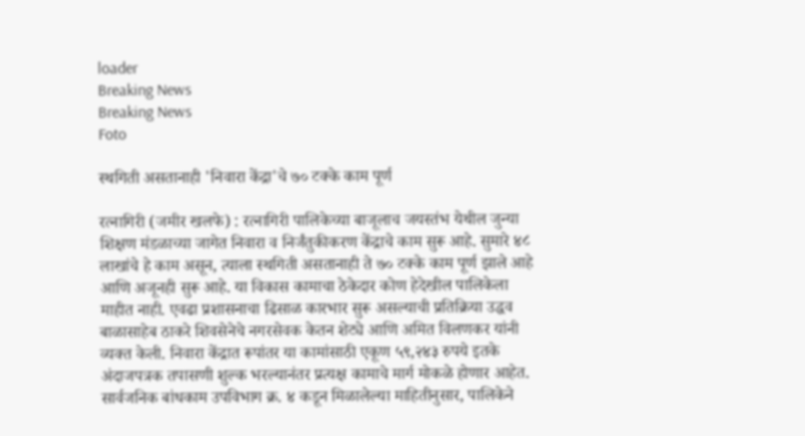loader
Breaking News
Breaking News
Foto

स्थगिती असतानाही 'निवारा केंद्रा'चे ७० टक्के काम पूर्ण

रत्नागिरी (जमीर खलफे) : रत्नागिरी पालिकेच्या बाजूलाच जयस्तंभ येथील जुन्या शिक्षण मंडळाच्या जागेत निवारा व निर्जंतुकीकरण केंद्राचे काम सुरू आहे. सुमारे ४८ लाखांचे हे काम असून, त्याला स्थगिती असतानाही ते ७० टक्के काम पूर्ण झाले आहे आणि अजूनही सुरू आहे. या विकास कामाचा ठेकेदार कोण हेदेखील पालिकेला माहीत नाही. एवढा प्रशासनाचा ढिसाळ कारभार सुरू असल्याची प्रतिक्रिया उद्धव बाळासाहेब ठाकरे शिवसेनेचे नगरसेवक केतन शेट्ये आणि अमित विलणकर यांनी व्यक्त केली. निवारा केंद्रात रूपांतर या कामांसाठी एकूण ५९,२४३ रुपये इतके अंदाजपत्रक तपासणी शुल्क भरल्यानंतर प्रत्यक्ष कामाचे मार्ग मोकळे होणार आहेत. सार्वजनिक बांधकाम उपविभाग क्र. ४ कडून मिळालेल्या माहितीनुसार, पालिकेने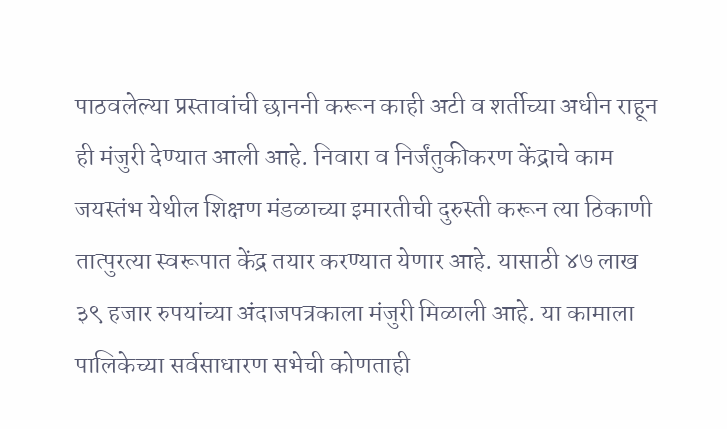पाठवलेल्या प्रस्तावांची छाननी करून काही अटी व शर्तीच्या अधीन राहून ही मंजुरी देण्यात आली आहे. निवारा व निर्जंतुकीकरण केंद्राचे काम जयस्तंभ येथील शिक्षण मंडळाच्या इमारतीची दुरुस्ती करून त्या ठिकाणी तात्पुरत्या स्वरूपात केंद्र तयार करण्यात येणार आहे. यासाठी ४७ लाख ३९ हजार रुपयांच्या अंदाजपत्रकाला मंजुरी मिळाली आहे. या कामाला पालिकेच्या सर्वसाधारण सभेची कोणताही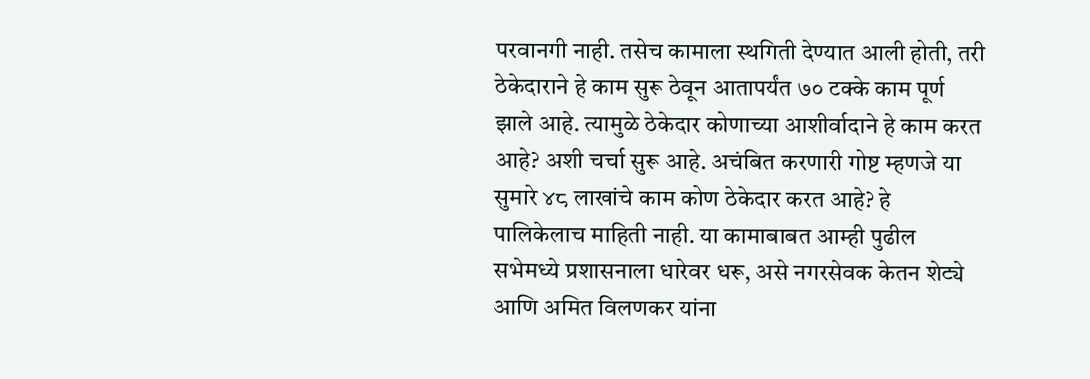परवानगी नाही. तसेच कामाला स्थगिती देण्यात आली होती, तरी ठेकेदाराने हे काम सुरू ठेवून आतापर्यंत ७० टक्के काम पूर्ण झाले आहे. त्यामुळे ठेकेदार कोणाच्या आशीर्वादाने हे काम करत आहे? अशी चर्चा सुरू आहे. अचंबित करणारी गोष्ट म्हणजे या सुमारे ४८ लाखांचे काम कोण ठेकेदार करत आहे? हे पालिकेलाच माहिती नाही. या कामाबाबत आम्ही पुढील सभेमध्ये प्रशासनाला धारेवर धरू, असे नगरसेवक केतन शेट्ये आणि अमित विलणकर यांना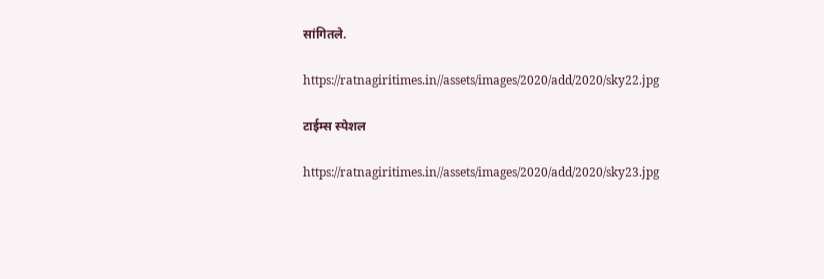सांगितले.

https://ratnagiritimes.in//assets/images/2020/add/2020/sky22.jpg

टाईम्स स्पेशल

https://ratnagiritimes.in//assets/images/2020/add/2020/sky23.jpg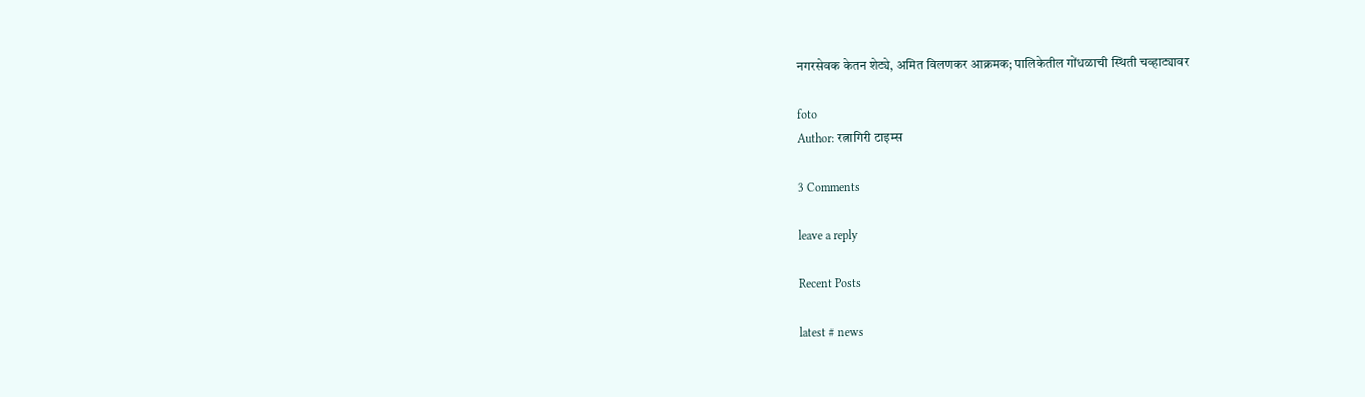नगरसेवक केतन शेट्ये, अमित विलणकर आक्रमक; पालिकेतील गोंधळाची स्थिती चव्हाट्यावर

foto
Author: रत्नागिरी टाइम्स

3 Comments

leave a reply

Recent Posts

latest # news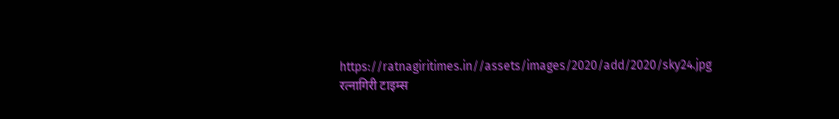https://ratnagiritimes.in//assets/images/2020/add/2020/sky24.jpg
रत्नागिरी टाइम्स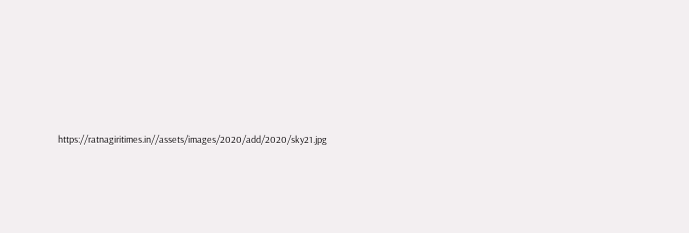https://ratnagiritimes.in//assets/images/2020/add/2020/sky21.jpg